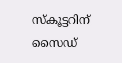സ്കൂട്ടറിന് സൈഡ്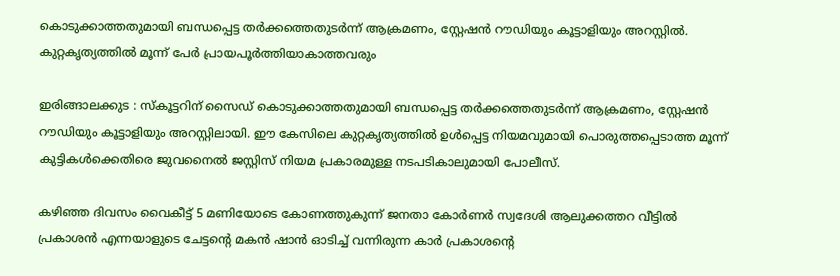കൊടുക്കാത്തതുമായി ബന്ധപ്പെട്ട തർക്കത്തെതുടർന്ന് ആക്രമണം, സ്റ്റേഷൻ റൗഡിയും കൂട്ടാളിയും അറസ്റ്റിൽ. കുറ്റകൃത്യത്തിൽ മൂന്ന് പേർ പ്രായപൂർത്തിയാകാത്തവരും

ഇരിങ്ങാലക്കുട : സ്കൂട്ടറിന് സൈഡ് കൊടുക്കാത്തതുമായി ബന്ധപ്പെട്ട തർക്കത്തെതുടർന്ന് ആക്രമണം, സ്റ്റേഷൻ റൗഡിയും കൂട്ടാളിയും അറസ്റ്റിലായി. ഈ കേസിലെ കുറ്റകൃത്യത്തിൽ ഉൾപ്പെട്ട നിയമവുമായി പൊരുത്തപ്പെടാത്ത മൂന്ന് കുട്ടികൾക്കെതിരെ ജുവനൈൽ ജസ്റ്റിസ് നിയമ പ്രകാരമുള്ള നടപടികാലുമായി പോലീസ്.

കഴിഞ്ഞ ദിവസം വൈകീട്ട് 5 മണിയോടെ കോണത്തുകുന്ന് ജനതാ കോർണർ സ്വദേശി ആലുക്കത്തറ വീട്ടിൽ പ്രകാശൻ എന്നയാളുടെ ചേട്ടന്റെ മകൻ ഷാൻ ഓടിച്ച് വന്നിരുന്ന കാർ പ്രകാശന്റെ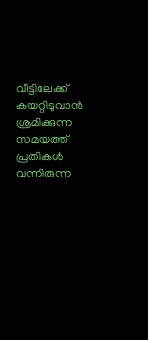വീട്ടിലേക്ക് കയറ്റിടുവാൻ ശ്രമിക്കുന്ന സമയത്ത് പ്രതികൾ വന്നിരുന്ന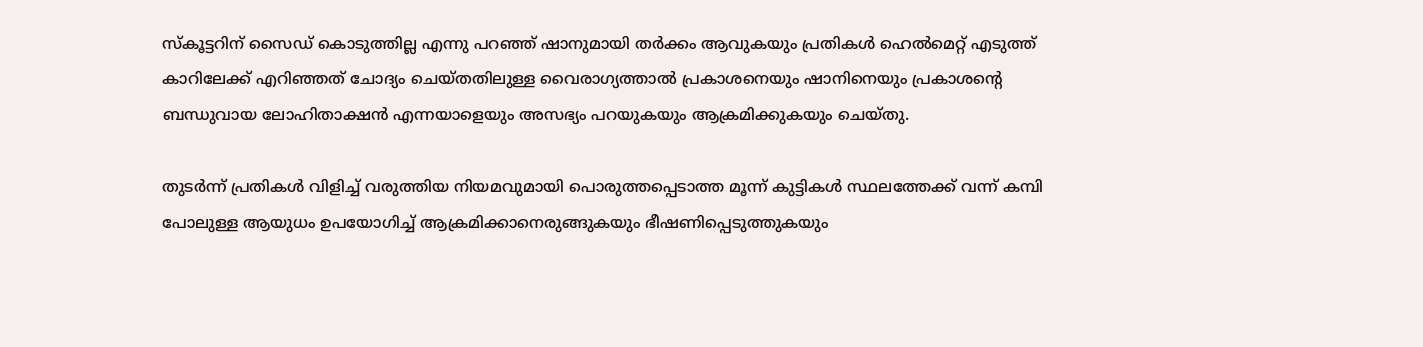സ്കൂട്ടറിന് സൈഡ് കൊടുത്തില്ല എന്നു പറഞ്ഞ് ഷാനുമായി തർക്കം ആവുകയും പ്രതികൾ ഹെൽമെറ്റ് എടുത്ത് കാറിലേക്ക് എറിഞ്ഞത് ചോദ്യം ചെയ്തതിലുള്ള വൈരാഗ്യത്താൽ പ്രകാശനെയും ഷാനിനെയും പ്രകാശന്റെ ബന്ധുവായ ലോഹിതാക്ഷൻ എന്നയാളെയും അസഭ്യം പറയുകയും ആക്രമിക്കുകയും ചെയ്തു.

തുടർന്ന് പ്രതികൾ വിളിച്ച് വരുത്തിയ നിയമവുമായി പൊരുത്തപ്പെടാത്ത മൂന്ന് കുട്ടികൾ സ്ഥലത്തേക്ക് വന്ന് കമ്പി പോലുള്ള ആയുധം ഉപയോഗിച്ച് ആക്രമിക്കാനെരുങ്ങുകയും ഭീഷണിപ്പെടുത്തുകയും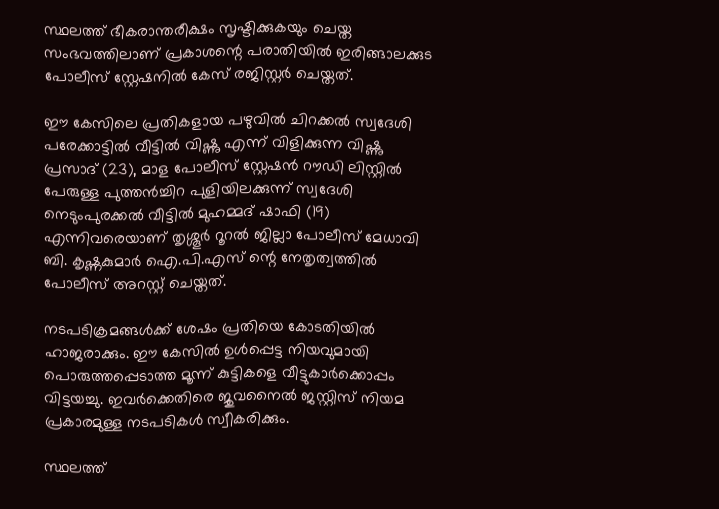സ്ഥലത്ത് ഭീകരാന്തരീക്ഷം സൃഷ്ടിക്കുകയും ചെയ്ത സംഭവത്തിലാണ് പ്രകാശന്റെ പരാതിയിൽ ഇരിങ്ങാലക്കുട പോലീസ് സ്റ്റേഷനിൽ കേസ് രജിസ്റ്റർ ചെയ്തത്.

ഈ കേസിലെ പ്രതികളായ പഴുവിൽ ചിറക്കൽ സ്വദേശി പരേക്കാട്ടിൽ വീട്ടിൽ വിഷ്ണു എന്ന് വിളിക്കുന്ന വിഷ്ണു പ്രസാദ് (23), മാള പോലീസ് സ്റ്റേഷൻ റൗഡി ലിസ്റ്റിൽ പേരുള്ള പുത്തൻച്ചിറ പുളിയിലക്കുന്ന് സ്വദേശി നെടുംപുരക്കൽ വീട്ടിൽ മുഹമ്മദ് ഷാഫി (19) എന്നിവരെയാണ് തൃശ്ശൂർ റൂറൽ ജില്ലാ പോലീസ് മേധാവി ബി. കൃഷ്ണകുമാർ ഐ.പി.എസ് ന്റെ നേതൃത്വത്തിൽ പോലീസ് അറസ്റ്റ് ചെയ്തത്.

നടപടിക്രമങ്ങൾക്ക് ശേഷം പ്രതിയെ കോടതിയിൽ ഹാജരാക്കും. ഈ കേസിൽ ഉൾപ്പെട്ട നിയവുമായി പൊരുത്തപ്പെടാത്ത മൂന്ന് കുട്ടികളെ വീട്ടുകാർക്കൊപ്പം വിട്ടയച്ചു. ഇവർക്കെതിരെ ജുവനൈൽ ജസ്റ്റിസ് നിയമ പ്രകാരമുള്ള നടപടികൾ സ്വീകരിക്കും.

സ്ഥലത്ത്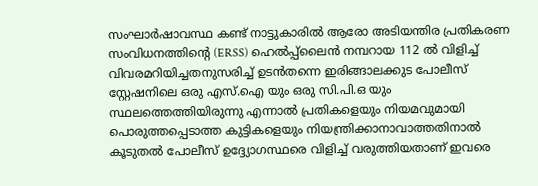സംഘാർഷാവസ്ഥ കണ്ട് നാട്ടുകാരിൽ ആരോ അടിയന്തിര പ്രതികരണ സംവിധനത്തിന്റെ (ERSS) ഹെൽപ്പ്ലൈൻ നമ്പറായ 112 ൽ വിളിച്ച് വിവരമറിയിച്ചതനുസരിച്ച് ഉടൻതന്നെ ഇരിങ്ങാലക്കുട പോലീസ് സ്റ്റേഷനിലെ ഒരു എസ്.ഐ യും ഒരു സി.പി.ഒ യും സ്ഥലത്തെത്തിയിരുന്നു എന്നാൽ പ്രതികളെയും നിയമവുമായി പൊരുത്തപ്പെടാത്ത കുട്ടികളെയും നിയന്ത്രിക്കാനാവാത്തതിനാൽ കൂടുതൽ പോലീസ് ഉദ്ദ്യോഗസ്ഥരെ വിളിച്ച് വരുത്തിയതാണ് ഇവരെ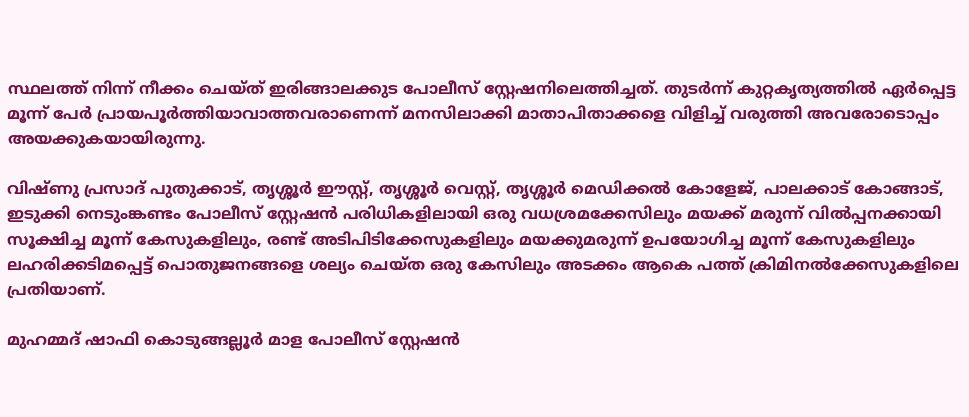സ്ഥലത്ത് നിന്ന് നീക്കം ചെയ്ത് ഇരിങ്ങാലക്കുട പോലീസ് സ്റ്റേഷനിലെത്തിച്ചത്. തുടർന്ന് കുറ്റകൃത്യത്തിൽ ഏർപ്പെട്ട മൂന്ന് പേർ പ്രായപൂർത്തിയാവാത്തവരാണെന്ന് മനസിലാക്കി മാതാപിതാക്കളെ വിളിച്ച് വരുത്തി അവരോടൊപ്പം അയക്കുകയായിരുന്നു.

വിഷ്ണു പ്രസാദ് പുതുക്കാട്, തൃശ്ശൂർ ഈസ്റ്റ്, തൃശ്ശൂർ വെസ്റ്റ്, തൃശ്ശൂർ മെഡിക്കൽ കോളേജ്, പാലക്കാട് കോങ്ങാട്, ഇടുക്കി നെടുംങ്കണ്ടം പോലീസ് സ്റ്റേഷൻ പരിധികളിലായി ഒരു വധശ്രമക്കേസിലും മയക്ക് മരുന്ന് വിൽപ്പനക്കായി സൂക്ഷിച്ച മൂന്ന് കേസുകളിലും, രണ്ട് അടിപിടിക്കേസുകളിലും മയക്കുമരുന്ന് ഉപയോഗിച്ച മൂന്ന് കേസുകളിലും ലഹരിക്കടിമപ്പെട്ട് പൊതുജനങ്ങളെ ശല്യം ചെയ്ത ഒരു കേസിലും അടക്കം ആകെ പത്ത് ക്രിമിനൽക്കേസുകളിലെ പ്രതിയാണ്.

മുഹമ്മദ് ഷാഫി കൊടുങ്ങല്ലൂർ മാള പോലീസ് സ്റ്റേഷൻ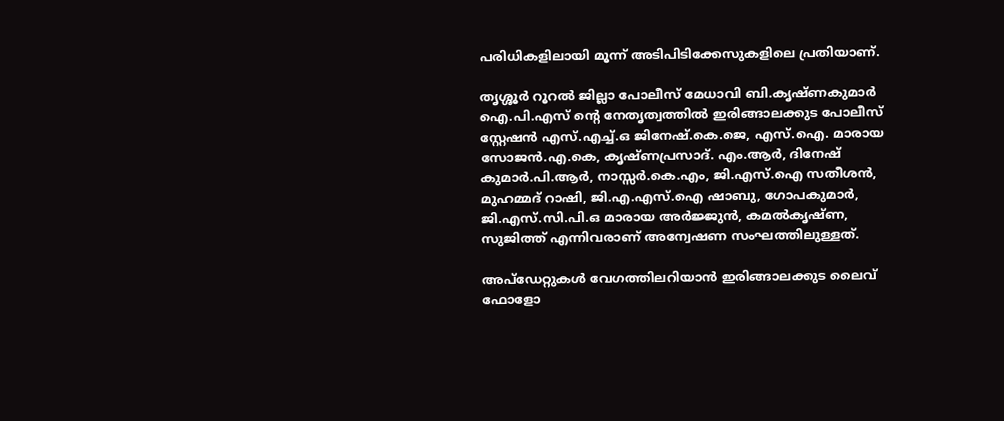പരിധികളിലായി മൂന്ന് അടിപിടിക്കേസുകളിലെ പ്രതിയാണ്.

തൃശ്ശൂർ റൂറൽ ജില്ലാ പോലീസ് മേധാവി ബി.കൃഷ്ണകുമാർ ഐ.പി.എസ് ന്റെ നേതൃത്വത്തിൽ ഇരിങ്ങാലക്കുട പോലീസ് സ്റ്റേഷൻ എസ്.എച്ച്.ഒ ജിനേഷ്.കെ.ജെ, എസ്.ഐ. മാരായ സോജൻ.എ.കെ, കൃഷ്ണപ്രസാദ്. എം.ആർ, ദിനേഷ് കുമാർ.പി.ആർ, നാസ്സർ.കെ.എം, ജി.എസ്.ഐ സതീശൻ, മുഹമ്മദ് റാഷി, ജി.എ.എസ്.ഐ ഷാബു, ഗോപകുമാർ, ജി.എസ്.സി.പി.ഒ മാരായ അർജ്ജുൻ, കമൽകൃഷ്ണ, സുജിത്ത് എന്നിവരാണ് അന്വേഷണ സംഘത്തിലുള്ളത്.

അപ്ഡേറ്റുകൾ വേഗത്തിലറിയാൻ ഇരിങ്ങാലക്കുട ലൈവ് ഫോളോ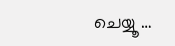ചെയ്യൂ …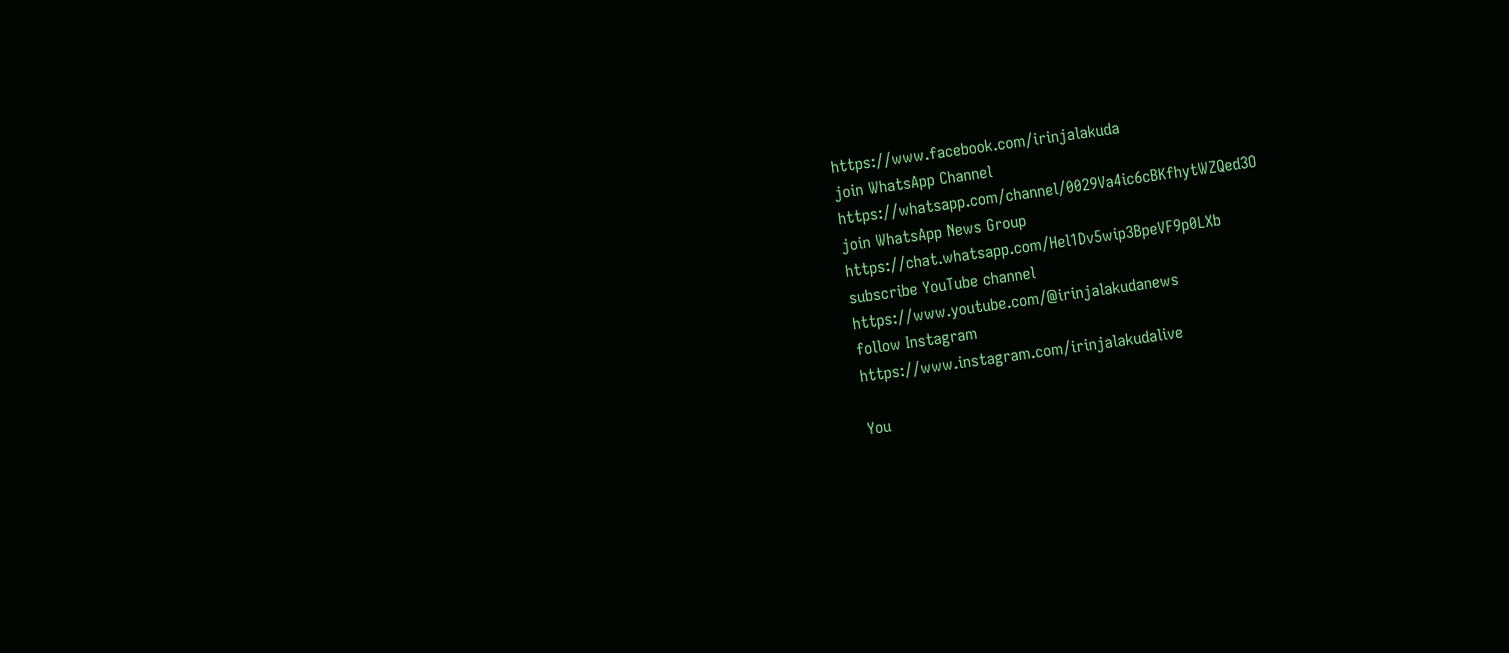https://www.facebook.com/irinjalakuda
join WhatsApp Channel
https://whatsapp.com/channel/0029Va4ic6cBKfhytWZQed3O
join WhatsApp News Group
https://chat.whatsapp.com/Hel1Dv5wip3BpeVF9p0LXb
subscribe YouTube channel
https://www.youtube.com/@irinjalakudanews
follow Instagram
https://www.instagram.com/irinjalakudalive

You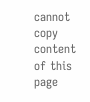cannot copy content of this page